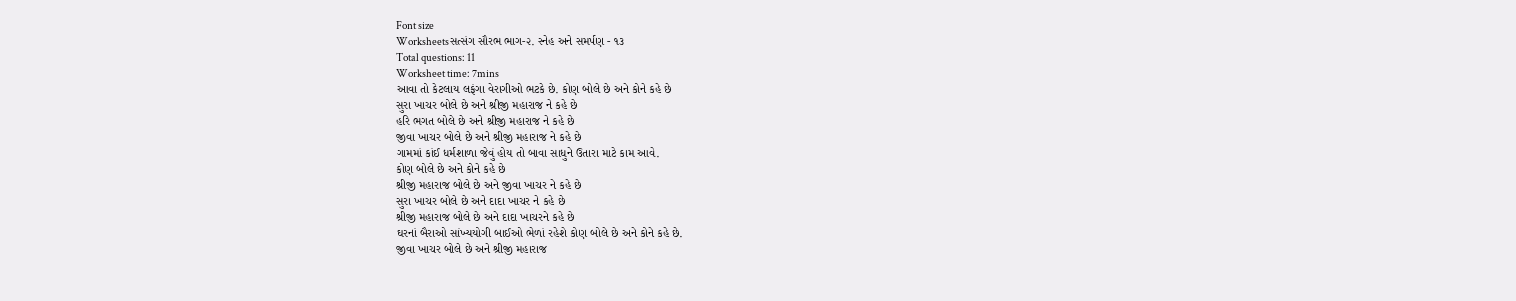Font size
Worksheetsસત્સંગ સૌરભ ભાગ-૨. સ્નેહ અને સમર્પણ - ૧૩
Total questions: 11
Worksheet time: 7mins
આવા તો કેટલાય લફંગા વેરાગીઓ ભટકે છે. કોણ બોલે છે અને કોને કહે છે
સુરા ખાચર બોલે છે અને શ્રીજી મહારાજ ને કહે છે
હરિ ભગત બોલે છે અને શ્રીજી મહારાજ ને કહે છે
જીવા ખાચર બોલે છે અને શ્રીજી મહારાજ ને કહે છે
ગામમાં કાંઈ ધર્મશાળા જેવું હોય તો બાવા સાધુને ઉતારા માટે કામ આવે.
કોણ બોલે છે અને કોને કહે છે
શ્રીજી મહારાજ બોલે છે અને જીવા ખાચર ને કહે છે
સુરા ખાચર બોલે છે અને દાદા ખાચર ને કહે છે
શ્રીજી મહારાજ બોલે છે અને દાદા ખાચરને કહે છે
ઘરનાં બૈરાઓ સાંખ્યયોગી બાઈઓ ભેળાં રહેશે કોણ બોલે છે અને કોને કહે છે.
જીવા ખાચર બોલે છે અને શ્રીજી મહારાજ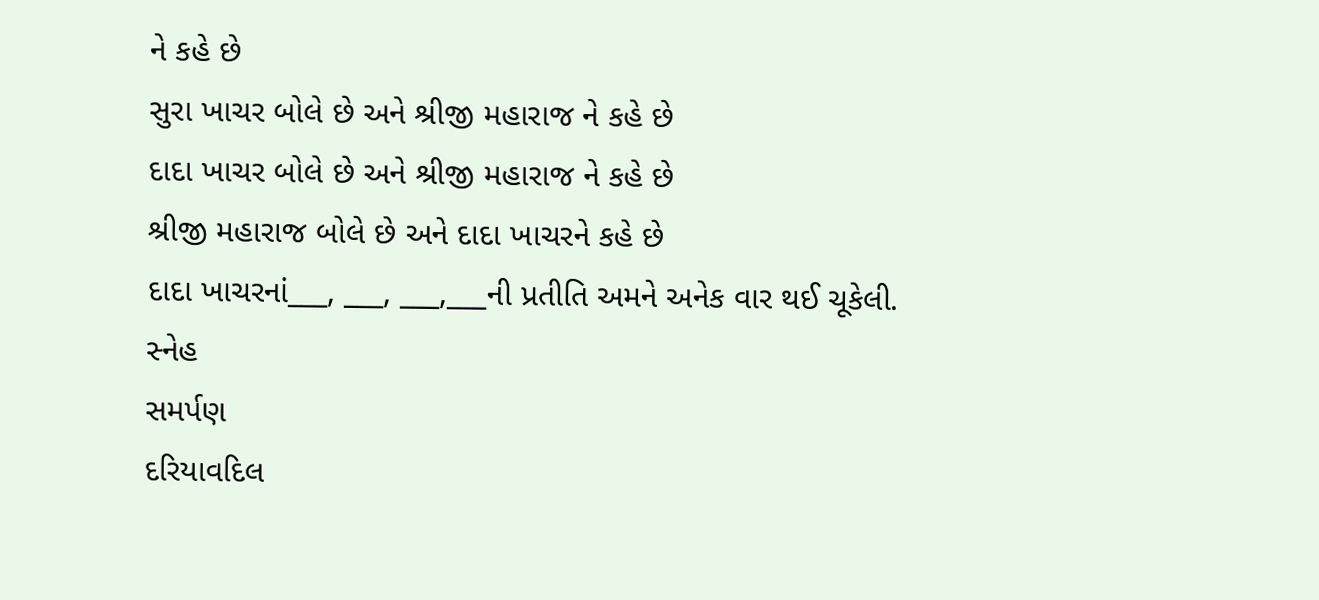ને કહે છે
સુરા ખાચર બોલે છે અને શ્રીજી મહારાજ ને કહે છે
દાદા ખાચર બોલે છે અને શ્રીજી મહારાજ ને કહે છે
શ્રીજી મહારાજ બોલે છે અને દાદા ખાચરને કહે છે
દાદા ખાચરનાં___, ___, ___,___ની પ્રતીતિ અમને અનેક વાર થઈ ચૂકેલી.
સ્નેહ
સમર્પણ
દરિયાવદિલ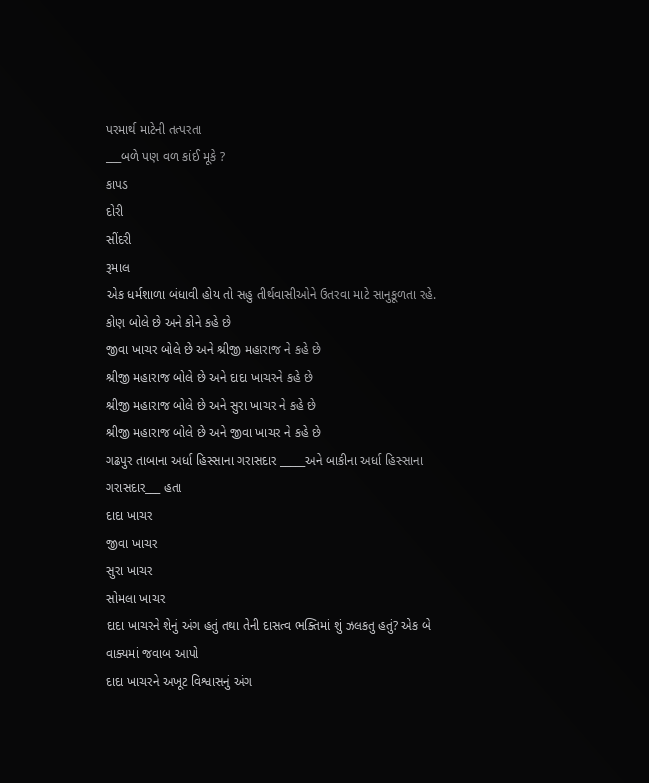પરમાર્થ માટેની તત્પરતા
___બળે પણ વળ કાંઈ મૂકે ?
કાપડ
દોરી
સીંદરી
રૂમાલ
એક ધર્મશાળા બંધાવી હોય તો સહુ તીર્થવાસીઓને ઉતરવા માટે સાનુકૂળતા રહે.
કોણ બોલે છે અને કોને કહે છે
જીવા ખાચર બોલે છે અને શ્રીજી મહારાજ ને કહે છે
શ્રીજી મહારાજ બોલે છે અને દાદા ખાચરને કહે છે
શ્રીજી મહારાજ બોલે છે અને સુરા ખાચર ને કહે છે
શ્રીજી મહારાજ બોલે છે અને જીવા ખાચર ને કહે છે
ગઢપુર તાબાના અર્ધા હિસ્સાના ગરાસદાર _____અને બાકીના અર્ધા હિસ્સાના ગરાસદાર___ હતા
દાદા ખાચર
જીવા ખાચર
સુરા ખાચર
સોમલા ખાચર
દાદા ખાચરને શેનું અંગ હતું તથા તેની દાસત્વ ભક્તિમાં શું ઝલકતુ હતું? એક બે વાક્યમાં જવાબ આપો
દાદા ખાચરને અખૂટ વિશ્વાસનું અંગ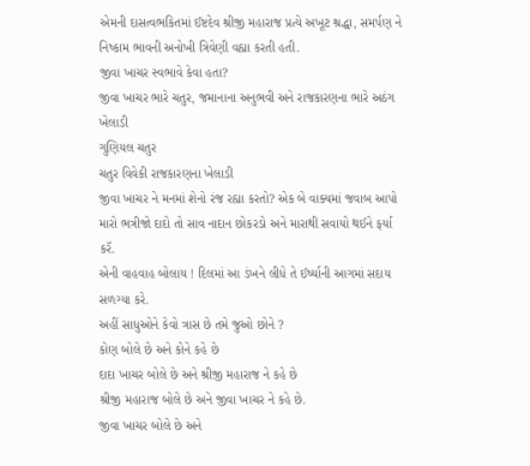એમની દાસત્વભકિતમાં ઈષ્ટદેવ શ્રીજી મહારાજ પ્રત્યે અખૂટ શ્રદ્ધા, સમર્પણ ને નિષ્કામ ભાવની અનોખી ત્રિવેણી વહ્યા કરતી હતી.
જીવા ખાચર સ્વભાવે કેવા હતા?
જીવા ખાચર ભારે ચતુર, જમાનાના અનુભવી અને રાજકારણના ભારે અઠંગ ખેલાડી
ગુણિયલ ચતુર
ચતુર વિવેકી રાજકારણના ખેલાડી
જીવા ખાચર ને મનમાં શેનો રંજ રહ્યા કરતો? એક બે વાક્યમાં જવાબ આપો
મારો ભત્રીજો દાદો તો સાવ નાદાન છોકરડો અને મારાથી સવાયો થઈને ફર્યા કરૅ.
એની વાહવાહ બોલાય ! દિલમાં આ ડંખને લીધે તે ઈર્ષ્યાની આગમાં સદાય સળગ્યા કરે.
અહીં સાધુઓને કેવો ત્રાસ છે તમે જુઓ છોને ?
કોણ બોલે છે અને કોને કહે છે
દાદા ખાચર બોલે છે અને શ્રીજી મહારાજ ને કહે છે
શ્રીજી મહારાજ બોલે છે અને જીવા ખાચર ને કહે છે.
જીવા ખાચર બોલે છે અને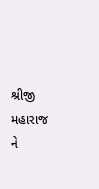શ્રીજી મહારાજ ને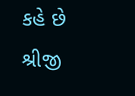કહે છે
શ્રીજી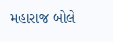મહારાજ બોલે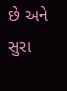છે અને સુરા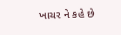ખાચર ને કહે છે